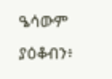ዔሳውም ያዕቆብን፥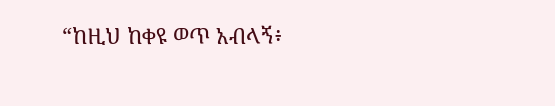“ከዚህ ከቀዩ ወጥ አብላኝ፥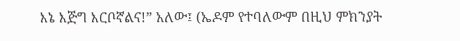እኔ እጅግ እርቦኛልና!” አለው፤ (ኤዶም የተባለውም በዚህ ምክንያት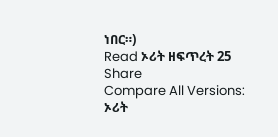ነበር።)
Read ኦሪት ዘፍጥረት 25
Share
Compare All Versions: ኦሪት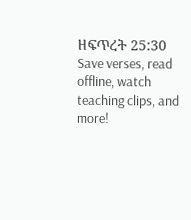ዘፍጥረት 25:30
Save verses, read offline, watch teaching clips, and more!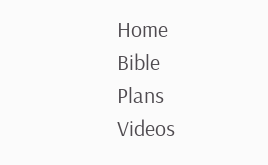Home
Bible
Plans
Videos